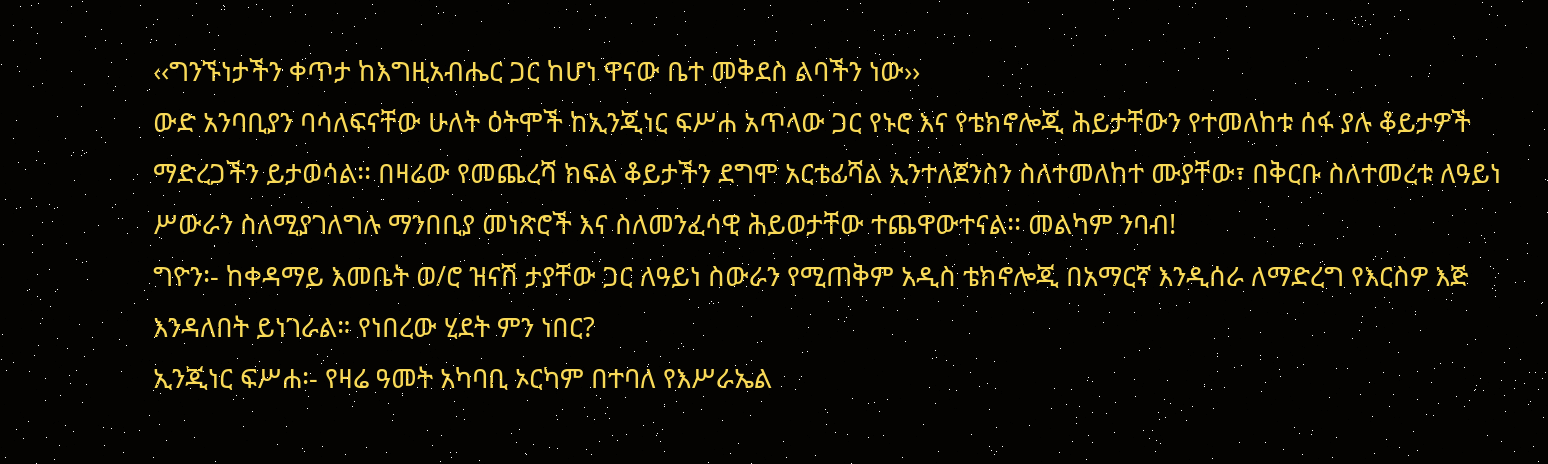‹‹ግንኙነታችን ቀጥታ ከእግዚአብሔር ጋር ከሆነ ዋናው ቤተ መቅደስ ልባችን ነው››
ውድ አንባቢያን ባሳለፍናቸው ሁለት ዕትሞች ከኢንጂነር ፍሥሐ አጥላው ጋር የኑሮ እና የቴክኖሎጂ ሕይታቸውን የተመለከቱ ሰፋ ያሉ ቆይታዎች ማድረጋችን ይታወሳል፡፡ በዛሬው የመጨረሻ ክፍል ቆይታችን ደግሞ አርቴፊሻል ኢንተለጀንስን ስለተመለከተ ሙያቸው፣ በቅርቡ ስለተመረቱ ለዓይነ ሥውራን ስለሚያገለግሉ ማንበቢያ መነጽሮች እና ስለመንፈሳዊ ሕይወታቸው ተጨዋውተናል፡፡ መልካም ንባብ!
ግዮን፡- ከቀዳማይ እመቤት ወ/ሮ ዝናሽ ታያቸው ጋር ለዓይነ ስውራን የሚጠቅም አዲስ ቴክኖሎጂ በአማርኛ እንዲሰራ ለማድረግ የእርስዎ እጅ እንዳለበት ይነገራል። የነበረው ሂደት ምን ነበር?
ኢንጂነር ፍሥሐ፡- የዛሬ ዓመት አካባቢ ኦርካም በተባለ የእሥራኤል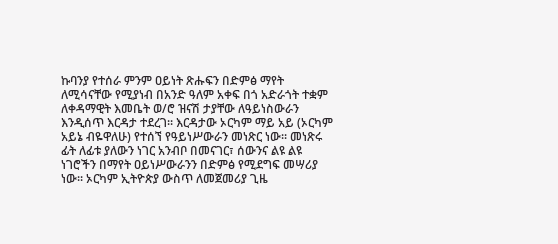ኩባንያ የተሰራ ምንም ዐይነት ጽሑፍን በድምፅ ማየት ለሚሳናቸው የሚያነብ በአንድ ዓለም አቀፍ በጎ አድራጎት ተቋም ለቀዳማዊት እመቤት ወ/ሮ ዝናሽ ታያቸው ለዓይነስውራን እንዲሰጥ እርዳታ ተደረገ፡፡ እርዳታው ኦርካም ማይ አይ (ኦርካም አይኔ ብዬዋለሁ) የተሰኘ የዓይነሥውራን መነጽር ነው፡፡ መነጽሩ ፊት ለፊቱ ያለውን ነገር አንብቦ በመናገር፣ ሰውንና ልዩ ልዩ ነገሮችን በማየት ዐይነሥውራንን በድምፅ የሚደግፍ መሣሪያ ነው፡፡ ኦርካም ኢትዮጵያ ውስጥ ለመጀመሪያ ጊዜ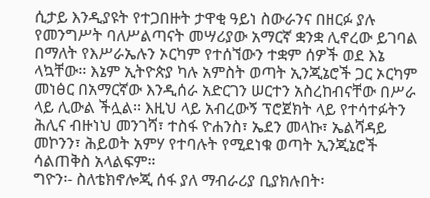ሲታይ እንዲያዩት የተጋበዙት ታዋቂ ዓይነ ስውራንና በዘርፉ ያሉ የመንግሥት ባለሥልጣናት መሣሪያው አማርኛ ቋንቋ ሊኖረው ይገባል በማለት የእሥራኤሉን ኦርካም የተሰኘውን ተቋም ሰዎች ወደ እኔ ላኳቸው፡፡ እኔም ኢትዮጵያ ካሉ አምስት ወጣት ኢንጂኔሮች ጋር ኦርካም መነፅር በአማርኛው እንዲሰራ አድርገን ሠርተን አስረከብናቸው በሥራ ላይ ሊውል ችሏል፡፡ እዚህ ላይ አብረውኝ ፕሮጀክት ላይ የተሳተፉትን ሕሊና ብዙነህ መንገሻ፣ ተስፋ ዮሐንስ፣ ኤደን መላኩ፣ ኤልሻዳይ መኮንን፣ ሕይወት አምሃ የተባሉት የሚደነቁ ወጣት ኢንጂኔሮች ሳልጠቅስ አላልፍም።
ግዮን፡- ስለቴክኖሎጂ ሰፋ ያለ ማብራሪያ ቢያክሉበት፡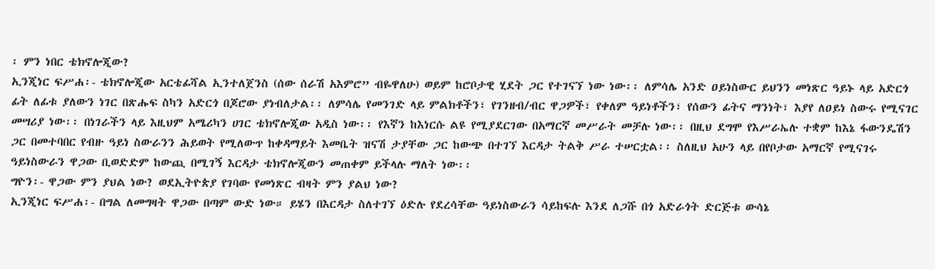፡ ምን ነበር ቴክኖሎጂው?
ኢንጂነር ፍሥሐ፡- ቴክኖሎጂው አርቴፊሻል ኢንተለጀንስ (ሰው ሰራሽ አእምሮ” ብዬዋለሁ) ወይም ከሮቦታዊ ሂደት ጋር የተገናኘ ነው ነው፡፡ ለምሳሌ አንድ ዐይነስውር ይህንን መነጽር ዓይኑ ላይ አድርጎ ፊት ለፊቱ ያለውን ነገር በጽሑፍ ስካን አድርጎ በጆሮው ያነብለታል፡፡ ለምሳሌ የመንገድ ላይ ምልክቶችን፣ የገንዘብ/ብር ዋጋዎች፣ የቀለም ዓይነቶችን፣ የሰውን ፊትና ማንነት፣ እያየ ለዐይነ ስውሩ የሚናገር መሣሪያ ነው፡፡ በነገራችን ላይ እዚህም አሜሪካን ሀገር ቴክኖሎጂው አዲስ ነው፡፡ የእኛን ከእነርሱ ልዩ የሚያደርገው በአማርኛ መሥራት መቻሉ ነው፡፡ በዚህ ደግሞ የእሥራኤሉ ተቋም ከእኔ ፋውንዴሽን ጋር በመተባበር የብዙ ዓይነ ስውራንን ሕይወት የሚለውጥ ከቀዳማይት እመቤት ዝናሽ ታያቸው ጋር ከውጭ በተገኘ እርዳታ ትልቅ ሥራ ተሠርቷል፡፡ ስለዚህ አሁን ላይ በየቦታው አማርኛ የሚናገሩ ዓይነስውራን ዋጋው ቢወድድም ከውጪ በሚገኝ እርዳታ ቴክኖሎጂውን መጠቀም ይችላሉ ማለት ነው፡፡
ግዮን፡- ዋጋው ምን ያህል ነው? ወደኢትዮጵያ የገባው የመነጽር ብዛት ምን ያልህ ነው?
ኢንጂነር ፍሥሐ፡- በግል ለመግዛት ዋጋው በጣም ውድ ነው። ይሄን በእርዳታ ስለተገኘ ዕድሉ የደረሳቸው ዓይነስውራን ሳይከፍሉ እንደ ለጋሹ በጎ አድራጎት ድርጅቱ ውሳኔ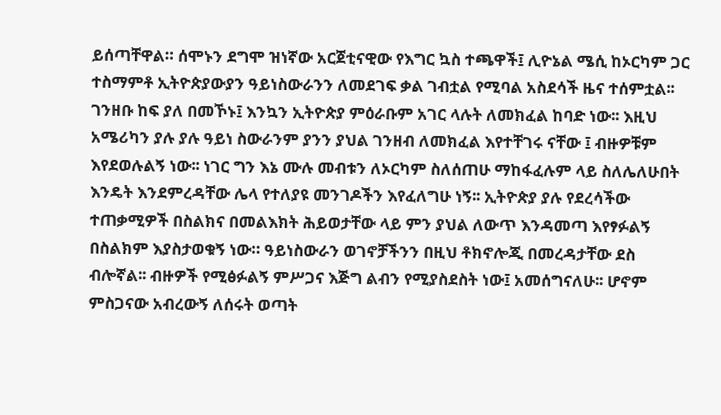ይሰጣቸዋል። ሰሞኑን ደግሞ ዝነኛው አርጀቲናዊው የእግር ኳስ ተጫዋች፤ ሊዮኔል ሜሲ ከኦርካም ጋር ተስማምቶ ኢትዮጵያውያን ዓይነስውራንን ለመደገፍ ቃል ገብቷል የሚባል አስደሳች ዜና ተሰምቷል፡፡ ገንዘቡ ከፍ ያለ በመኾኑ፤ እንኳን ኢትዮጵያ ምዕራቡም አገር ላሉት ለመክፈል ከባድ ነው፡፡ እዚህ አሜሪካን ያሉ ያሉ ዓይነ ስውራንም ያንን ያህል ገንዘብ ለመክፈል እየተቸገሩ ናቸው ፤ ብዙዎቹም እየደወሉልኝ ነው፡፡ ነገር ግን እኔ ሙሉ መብቱን ለኦርካም ስለሰጠሁ ማከፋፈሉም ላይ ስለሌለሁበት እንዴት እንደምረዳቸው ሌላ የተለያዩ መንገዶችን እየፈለግሁ ነኝ፡፡ ኢትዮጵያ ያሉ የደረሳችው ተጠቃሚዎች በስልክና በመልእክት ሕይወታቸው ላይ ምን ያህል ለውጥ እንዳመጣ እየፃፉልኝ በስልክም እያስታወቁኝ ነው። ዓይነስውራን ወገኖቻችንን በዚህ ቶክኖሎጂ በመረዳታቸው ደስ ብሎኛል፡፡ ብዙዎች የሚፅፉልኝ ምሥጋና እጅግ ልብን የሚያስደስት ነው፤ አመሰግናለሁ፡፡ ሆኖም ምስጋናው አብረውኝ ለሰሩት ወጣት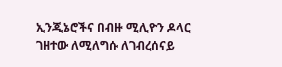ኢንጂኔሮችና በብዙ ሚሊዮን ዶላር ገዘተው ለሚለግሱ ለገብረሰናይ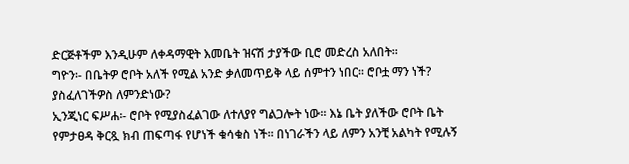ድርጅቶችም እንዲሁም ለቀዳማዊት እመቤት ዝናሽ ታያችው ቢሮ መድረስ አለበት።
ግዮን፡- በቤትዎ ሮቦት አለች የሚል አንድ ቃለመጥይቅ ላይ ሰምተን ነበር፡፡ ሮቦቷ ማን ነች? ያስፈለገችዎስ ለምንድነው?
ኢንጂነር ፍሥሐ፡- ሮቦት የሚያስፈልገው ለተለያየ ግልጋሎት ነው፡፡ እኔ ቤት ያለችው ሮቦት ቤት የምታፀዳ ቅርጿ ክብ ጠፍጣፋ የሆነች ቁሳቁስ ነች፡፡ በነገራችን ላይ ለምን አንቺ አልካት የሚሉኝ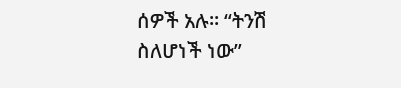ሰዎች አሉ፡፡ “ትንሽ ስለሆነች ነው”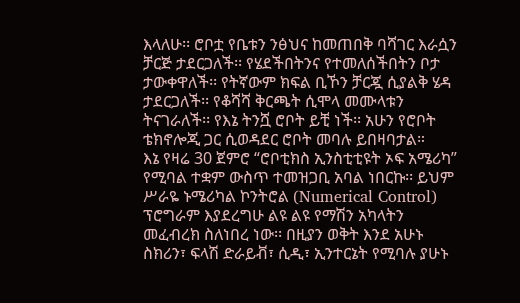እላለሁ፡፡ ሮቦቷ የቤቱን ንፅህና ከመጠበቅ ባሻገር እራሷን ቻርጅ ታደርጋለች፡፡ የሄደችበትንና የተመለሰችበትን ቦታ ታውቀዋለች፡፡ የትኛውም ክፍል ቢኾን ቻርጇ ሲያልቅ ሄዳ ታደርጋለች፡፡ የቆሻሻ ቅርጫት ሲሞላ መሙላቱን ትናገራለች፡፡ የእኔ ትንሿ ሮቦት ይቺ ነች፡፡ አሁን የሮቦት ቴክኖሎጂ ጋር ሲወዳደር ሮቦት መባሉ ይበዛባታል።
እኔ የዛሬ 30 ጀምሮ “ሮቦቲክስ ኢንስቲቲዩት ኦፍ አሜሪካ” የሚባል ተቋም ውስጥ ተመዝጋቢ አባል ነበርኩ፡፡ ይህም ሥራዬ ኑሜሪካል ኮንትሮል (Numerical Control) ፕሮግራም እያደረግሁ ልዩ ልዩ የማሽን አካላትን መፈብረክ ስለነበረ ነው፡፡ በዚያን ወቅት እንደ አሁኑ ስክሪን፣ ፍላሽ ድራይቭ፣ ሲዲ፣ ኢንተርኔት የሚባሉ ያሁኑ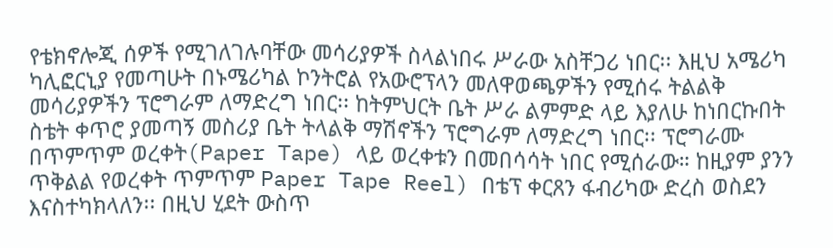የቴክኖሎጂ ሰዎች የሚገለገሉባቸው መሳሪያዎች ስላልነበሩ ሥራው አስቸጋሪ ነበር፡፡ እዚህ አሜሪካ ካሊፎርኒያ የመጣሁት በኑሜሪካል ኮንትሮል የአውሮፕላን መለዋወጫዎችን የሚሰሩ ትልልቅ መሳሪያዎችን ፕሮግራም ለማድረግ ነበር፡፡ ከትምህርት ቤት ሥራ ልምምድ ላይ እያለሁ ከነበርኩበት ስቴት ቀጥሮ ያመጣኝ መስሪያ ቤት ትላልቅ ማሽኖችን ፕሮግራም ለማድረግ ነበር፡፡ ፕሮግራሙ በጥምጥም ወረቀት(Paper Tape) ላይ ወረቀቱን በመበሳሳት ነበር የሚሰራው። ከዚያም ያንን ጥቅልል የወረቀት ጥምጥም Paper Tape Reel) በቴፕ ቀርጸን ፋብሪካው ድረስ ወስደን እናስተካክላለን፡፡ በዚህ ሂደት ውስጥ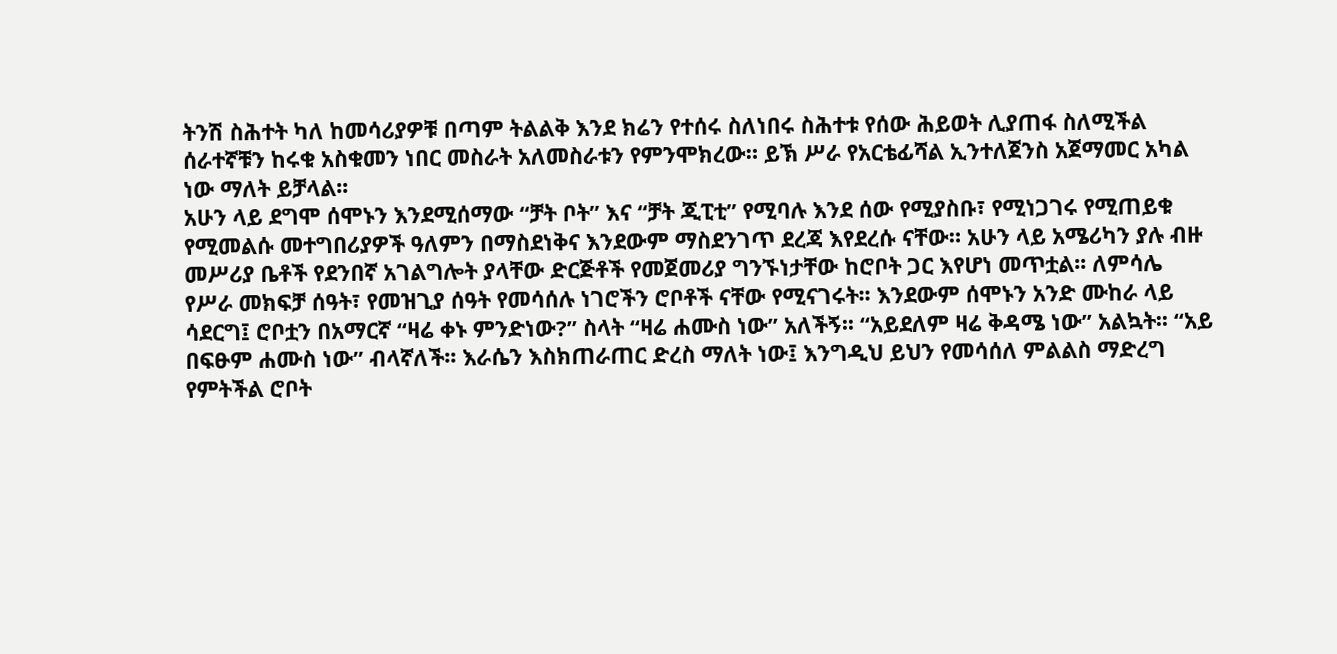ትንሽ ስሕተት ካለ ከመሳሪያዎቹ በጣም ትልልቅ እንደ ክሬን የተሰሩ ስለነበሩ ስሕተቱ የሰው ሕይወት ሊያጠፋ ስለሚችል ሰራተኛቹን ከሩቁ አስቁመን ነበር መስራት አለመስራቱን የምንሞክረው። ይኽ ሥራ የአርቴፊሻል ኢንተለጀንስ አጀማመር አካል ነው ማለት ይቻላል፡፡
አሁን ላይ ደግሞ ሰሞኑን እንደሚሰማው “ቻት ቦት” እና “ቻት ጂፒቲ” የሚባሉ እንደ ሰው የሚያስቡ፣ የሚነጋገሩ የሚጠይቁ የሚመልሱ መተግበሪያዎች ዓለምን በማስደነቅና እንደውም ማስደንገጥ ደረጃ እየደረሱ ናቸው። አሁን ላይ አሜሪካን ያሉ ብዙ መሥሪያ ቤቶች የደንበኛ አገልግሎት ያላቸው ድርጅቶች የመጀመሪያ ግንኙነታቸው ከሮቦት ጋር እየሆነ መጥቷል፡፡ ለምሳሌ የሥራ መክፍቻ ሰዓት፣ የመዝጊያ ሰዓት የመሳሰሉ ነገሮችን ሮቦቶች ናቸው የሚናገሩት፡፡ እንደውም ሰሞኑን አንድ ሙከራ ላይ ሳደርግ፤ ሮቦቷን በአማርኛ “ዛሬ ቀኑ ምንድነው?” ስላት “ዛሬ ሐሙስ ነው” አለችኝ፡፡ “አይደለም ዛሬ ቅዳሜ ነው” አልኳት፡፡ “አይ በፍፁም ሐሙስ ነው” ብላኛለች፡፡ እራሴን እስክጠራጠር ድረስ ማለት ነው፤ እንግዲህ ይህን የመሳሰለ ምልልስ ማድረግ የምትችል ሮቦት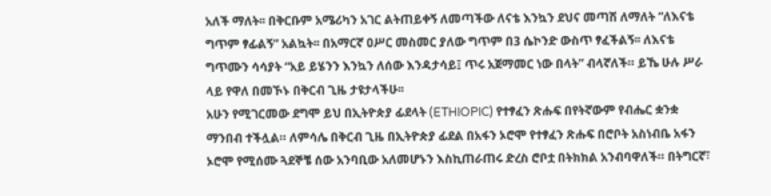አለች ማለት፡፡ በቅርቡም አሜሪካን አገር ልትጠይቀኝ ለመጣችው ለናቴ እንኳን ደህና መጣሽ ለማለት “ለእናቴ ግጥም ፃፊልኝ” አልኳት፡፡ በአማርኛ ዐሥር መስመር ያለው ግጥም በ3 ሴኮንድ ውስጥ ፃፈችልኝ፡፡ ለእናቴ ግጥሙን ሳሳያት “አይ ይሄንን እንኳን ለሰው እንዳታሳይ፤ ጥሩ አጀማመር ነው በላት” ብላኛለች። ይኼ ሁሉ ሥራ ላይ የዋለ በመኾኑ በቅርብ ጊዜ ታዩታላችሁ፡፡
አሁን የሚገርመው ደግሞ ይህ በኢትዮጵያ ፊደላት (ETHIOPIC) የተፃፈን ጽሑፍ በየትኛውም የብሔር ቋንቋ ማንበብ ተችሏል። ለምሳሌ በቅርብ ጊዜ በኢትዮጵያ ፊደል በአፋን ኦሮሞ የተፃፈን ጽሑፍ በሮቦት አስነብቤ አፋን ኦሮሞ የሚሰሙ ጓደኞቼ ሰው አንባቢው አለመሆኑን እስኪጠራጠሩ ድረስ ሮቦቷ በትክክል አንብባዋለች። በትግርኛ፣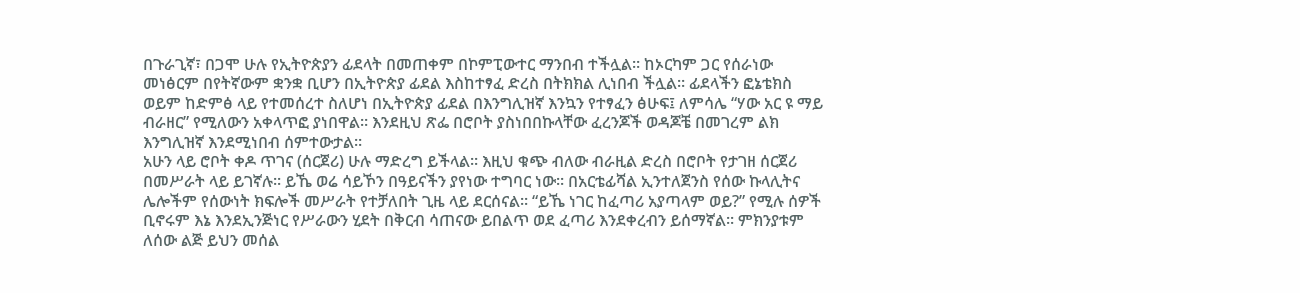በጉራጊኛ፣ በጋሞ ሁሉ የኢትዮጵያን ፊደላት በመጠቀም በኮምፒውተር ማንበብ ተችሏል። ከኦርካም ጋር የሰራነው መነፅርም በየትኛውም ቋንቋ ቢሆን በኢትዮጵያ ፊደል እስከተፃፈ ድረስ በትክክል ሊነበብ ችሏል። ፊደላችን ፎኔቴክስ ወይም ከድምፅ ላይ የተመሰረተ ስለሆነ በኢትዮጵያ ፊደል በእንግሊዝኛ እንኳን የተፃፈን ፅሁፍ፤ ለምሳሌ “ሃው አር ዩ ማይ ብራዘር” የሚለውን አቀላጥፎ ያነበዋል። እንደዚህ ጽፌ በሮቦት ያስነበበኩላቸው ፈረንጆች ወዳጆቼ በመገረም ልክ እንግሊዝኛ እንደሚነበብ ሰምተውታል።
አሁን ላይ ሮቦት ቀዶ ጥገና (ሰርጀሪ) ሁሉ ማድረግ ይችላል፡፡ እዚህ ቁጭ ብለው ብራዚል ድረስ በሮቦት የታገዘ ሰርጀሪ በመሥራት ላይ ይገኛሉ፡፡ ይኼ ወሬ ሳይኾን በዓይናችን ያየነው ተግባር ነው፡፡ በአርቴፊሻል ኢንተለጀንስ የሰው ኩላሊትና ሌሎችም የሰውነት ክፍሎች መሥራት የተቻለበት ጊዜ ላይ ደርሰናል፡፡ “ይኼ ነገር ከፈጣሪ አያጣላም ወይ?” የሚሉ ሰዎች ቢኖሩም እኔ እንደኢንጅነር የሥራውን ሂደት በቅርብ ሳጠናው ይበልጥ ወደ ፈጣሪ እንደቀረብን ይሰማኛል፡፡ ምክንያቱም ለሰው ልጅ ይህን መሰል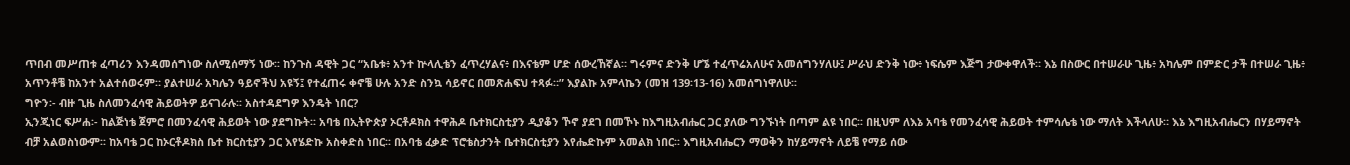ጥበብ መሥጠቱ ፈጣሪን እንዳመሰግነው ስለሚሰማኝ ነው፡፡ ከንጉስ ዳዊት ጋር “አቤቱ፥ አንተ ኵላሊቴን ፈጥረሃልና፥ በእናቴም ሆድ ሰውረኸኛል። ግሩምና ድንቅ ሆኜ ተፈጥሬአለሁና አመሰግንሃለሁ፤ ሥራህ ድንቅ ነው፥ ነፍሴም እጅግ ታውቀዋለች። እኔ በስውር በተሠራሁ ጊዜ፥ አካሌም በምድር ታች በተሠራ ጊዜ፥ አጥንቶቼ ከአንተ አልተሰወሩም። ያልተሠራ አካሌን ዓይኖችህ አዩኝ፤ የተፈጠሩ ቀኖቼ ሁሉ አንድ ስንኳ ሳይኖር በመጽሐፍህ ተጻፉ።” እያልኩ አምላኬን (መዝ 139፡13-16) አመሰግነዋለሁ፡፡
ግዮን፡- ብዙ ጊዜ ስለመንፈሳዊ ሕይወትዎ ይናገራሉ፡፡ አስተዳደግዎ እንዴት ነበር?
ኢንጂነር ፍሥሐ፡- ከልጅነቴ ጀምሮ በመንፈሳዊ ሕይወት ነው ያደግኩት፡፡ አባቴ በኢትዮጵያ ኦርቶዶክስ ተዋሕዶ ቤተክርስቲያን ዲያቆን ኾኖ ያደገ በመኾኑ ከእግዚአብሔር ጋር ያለው ግንኙነት በጣም ልዩ ነበር፡፡ በዚህም ለእኔ አባቴ የመንፈሳዊ ሕይወት ተምሳሌቴ ነው ማለት እችላለሁ። እኔ እግዚአብሔርን በሃይማኖት ብቻ አልወስነውም፡፡ ከአባቴ ጋር ከኦርቶዶክስ ቤተ ክርስቲያን ጋር እየሄድኩ አስቀድስ ነበር፡፡ በአባቴ ፈቃድ ፕሮቴስታንት ቤተክርስቲያን እየሔድኩም አመልክ ነበር፡፡ እግዚአብሔርን ማወቅን ከሃይማኖት ለይቼ የማይ ሰው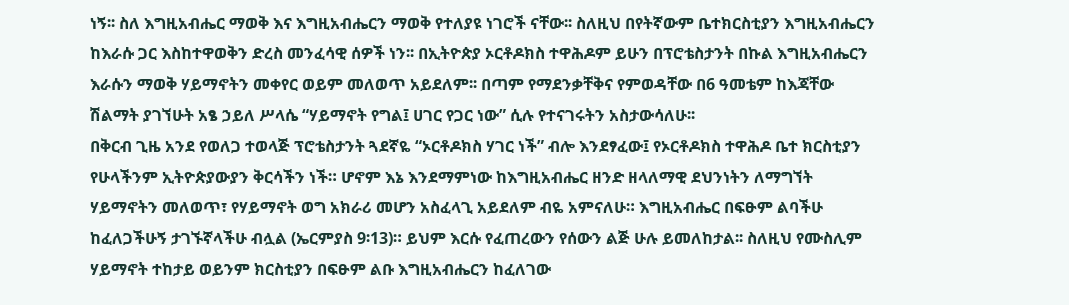ነኝ፡፡ ስለ እግዚአብሔር ማወቅ እና እግዚአብሔርን ማወቅ የተለያዩ ነገሮች ናቸው፡፡ ስለዚህ በየትኛውም ቤተክርስቲያን እግዚአብሔርን ከእራሱ ጋር እስከተዋወቅን ድረስ መንፈሳዊ ሰዎች ነን፡፡ በኢትዮጵያ ኦርቶዶክስ ተዋሕዶም ይሁን በፕሮቴስታንት በኩል እግዚአብሔርን እራሱን ማወቅ ሃይማኖትን መቀየር ወይም መለወጥ አይደለም፡፡ በጣም የማደንቃቸቅና የምወዳቸው በ6 ዓመቴም ከእጃቸው ሽልማት ያገኘሁት አፄ ኃይለ ሥላሴ “ሃይማኖት የግል፤ ሀገር የጋር ነው” ሲሉ የተናገሩትን አስታውሳለሁ፡፡
በቅርብ ጊዜ አንደ የወለጋ ተወላጅ ፕሮቴስታንት ጓደኛዬ “ኦርቶዶክስ ሃገር ነች” ብሎ እንደፃፈው፤ የኦርቶዶክስ ተዋሕዶ ቤተ ክርስቲያን የሁላችንም ኢትዮጵያውያን ቅርሳችን ነች። ሆኖም እኔ እንደማምነው ከእግዚአብሔር ዘንድ ዘላለማዊ ደህንነትን ለማግኘት ሃይማኖትን መለወጥ፣ የሃይማኖት ወግ አክራሪ መሆን አስፈላጊ አይደለም ብዬ አምናለሁ። እግዚአብሔር በፍፁም ልባችሁ ከፈለጋችሁኝ ታገኙኛላችሁ ብሏል (ኤርምያስ 9፡13)። ይህም እርሱ የፈጠረውን የሰውን ልጅ ሁሉ ይመለከታል፡፡ ስለዚህ የሙስሊም ሃይማኖት ተከታይ ወይንም ክርስቲያን በፍፁም ልቡ እግዚአብሔርን ከፈለገው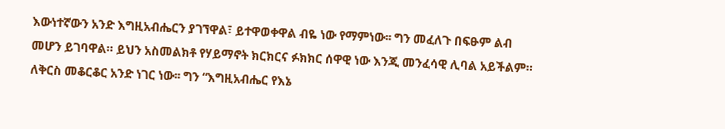እውነተኛውን አንድ እግዚአብሔርን ያገኘዋል፣ ይተዋወቀዋል ብዬ ነው የማምነው፡፡ ግን መፈለጉ በፍፁም ልብ መሆን ይገባዋል። ይህን አስመልክቶ የሃይማኖት ክርክርና ፉክክር ሰዋዊ ነው እንጂ መንፈሳዊ ሊባል አይችልም። ለቅርስ መቆርቆር አንድ ነገር ነው፡፡ ግን “እግዚአብሔር የእኔ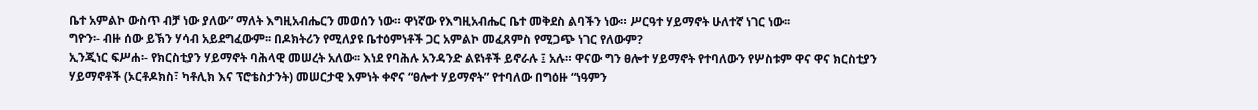ቤተ አምልኮ ውስጥ ብቻ ነው ያለው” ማለት እግዚአብሔርን መወሰን ነው። ዋነኛው የእግዚአብሔር ቤተ መቅደስ ልባችን ነው። ሥርዓተ ሃይማኖት ሁለተኛ ነገር ነው፡፡
ግዮን፡- ብዙ ሰው ይኽን ሃሳብ አይደግፈውም፡፡ በዶክትሪን የሚለያዩ ቤተዕምነቶች ጋር አምልኮ መፈጸምስ የሚጋጭ ነገር የለውም?
ኢንጂነር ፍሥሐ፡- የክርስቲያን ሃይማኖት ባሕላዊ መሠረት አለው፡፡ እነደ የባሕሉ አንዳንድ ልዩነቶች ይኖራሉ ፤ አሉ። ዋናው ግን ፀሎተ ሃይማኖት የተባለውን የሦስቱም ዋና ዋና ክርስቲያን ሃይማኖቶች (ኦርቶዶክስ፣ ካቶሊክ እና ፕሮቴስታንት) መሠርታዊ እምነት ቀኖና “ፀሎተ ሃይማኖት” የተባለው በግዕዙ “ነዓምን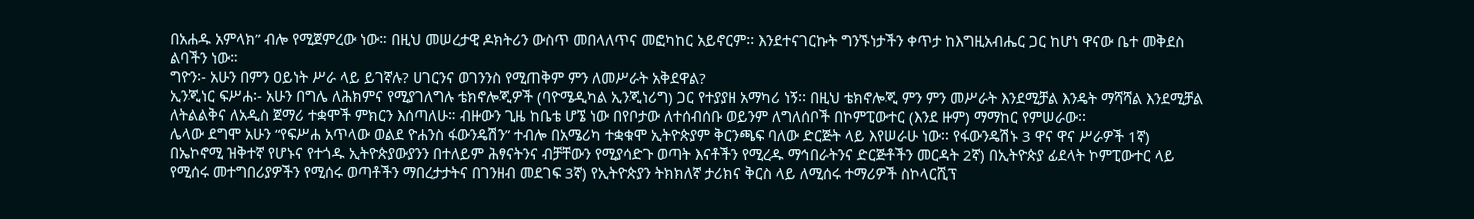በአሐዱ አምላክ” ብሎ የሚጀምረው ነው። በዚህ መሠረታዊ ዶክትሪን ውስጥ መበላለጥና መፎካከር አይኖርም፡፡ እንደተናገርኩት ግንኙነታችን ቀጥታ ከእግዚአብሔር ጋር ከሆነ ዋናው ቤተ መቅደስ ልባችን ነው።
ግዮን፡- አሁን በምን ዐይነት ሥራ ላይ ይገኛሉ? ሀገርንና ወገንንስ የሚጠቅም ምን ለመሥራት አቅደዋል?
ኢንጂነር ፍሥሐ፡- አሁን በግሌ ለሕክምና የሚያገለግሉ ቴክኖሎጂዎች (ባዮሜዲካል ኢንጂነሪግ) ጋር የተያያዘ አማካሪ ነኝ፡፡ በዚህ ቴክኖሎጂ ምን ምን መሥራት እንደሚቻል እንዴት ማሻሻል እንደሚቻል ለትልልቅና ለአዲስ ጀማሪ ተቋሞች ምክርን እሰጣለሁ። ብዙውን ጊዜ ከቤቴ ሆኜ ነው በየቦታው ለተሰብሰቡ ወይንም ለግለሰቦች በኮምፒውተር (እንደ ዙም) ማማከር የምሠራው፡፡
ሌላው ደግሞ አሁን “የፍሥሐ አጥላው ወልደ ዮሐንስ ፋውንዴሽን” ተብሎ በአሜሪካ ተቋቁሞ ኢትዮጵያም ቅርንጫፍ ባለው ድርጅት ላይ እየሠራሁ ነው፡፡ የፋውንዴሽኑ 3 ዋና ዋና ሥራዎች 1ኛ) በኤኮኖሚ ዝቅተኛ የሆኑና የተጎዱ ኢትዮጵያውያንን በተለይም ሕፃናትንና ብቻቸውን የሚያሳድጉ ወጣት እናቶችን የሚረዱ ማኅበራትንና ድርጅቶችን መርዳት 2ኛ) በኢትዮጵያ ፊደላት ኮምፒውተር ላይ የሚሰሩ መተግበሪያዎችን የሚሰሩ ወጣቶችን ማበረታታትና በገንዘብ መደገፍ 3ኛ) የኢትዮጵያን ትክክለኛ ታሪክና ቅርስ ላይ ለሚሰሩ ተማሪዎች ስኮላርሺፕ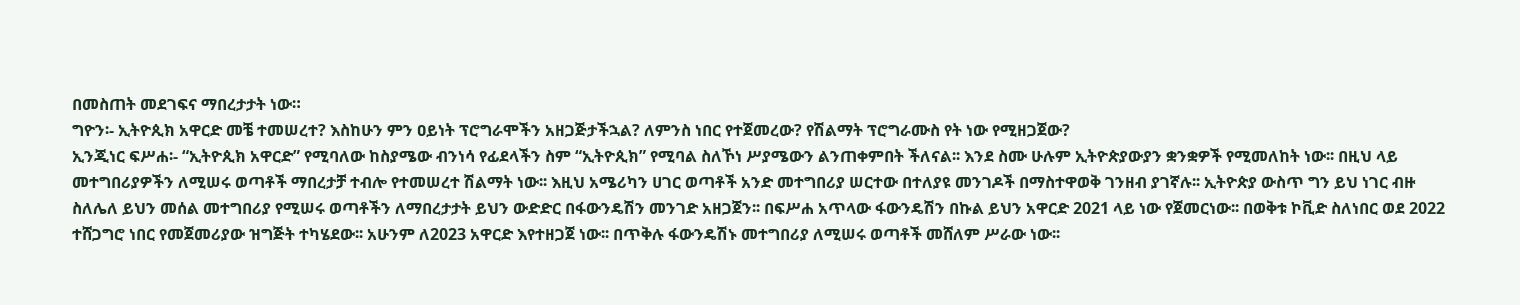በመስጠት መደገፍና ማበረታታት ነው።
ግዮን፡- ኢትዮጲክ አዋርድ መቼ ተመሠረተ? እስከሁን ምን ዐይነት ፕሮግራሞችን አዘጋጅታችኋል? ለምንስ ነበር የተጀመረው? የሽልማት ፕሮግራሙስ የት ነው የሚዘጋጀው?
ኢንጂነር ፍሥሐ፡- “ኢትዮጲክ አዋርድ” የሚባለው ከስያሜው ብንነሳ የፊደላችን ስም “ኢትዮጲክ” የሚባል ስለኾነ ሥያሜውን ልንጠቀምበት ችለናል፡፡ እንደ ስሙ ሁሉም ኢትዮጵያውያን ቋንቋዎች የሚመለከት ነው፡፡ በዚህ ላይ መተግበሪያዎችን ለሚሠሩ ወጣቶች ማበረታቻ ተብሎ የተመሠረተ ሽልማት ነው፡፡ እዚህ አሜሪካን ሀገር ወጣቶች አንድ መተግበሪያ ሠርተው በተለያዩ መንገዶች በማስተዋወቅ ገንዘብ ያገኛሉ፡፡ ኢትዮጵያ ውስጥ ግን ይህ ነገር ብዙ ስለሌለ ይህን መሰል መተግበሪያ የሚሠሩ ወጣቶችን ለማበረታታት ይህን ውድድር በፋውንዴሽን መንገድ አዘጋጀን፡፡ በፍሥሐ አጥላው ፋውንዴሽን በኩል ይህን አዋርድ 2021 ላይ ነው የጀመርነው፡፡ በወቅቱ ኮቪድ ስለነበር ወደ 2022 ተሸጋግሮ ነበር የመጀመሪያው ዝግጅት ተካሄደው፡፡ አሁንም ለ2023 አዋርድ እየተዘጋጀ ነው፡፡ በጥቅሉ ፋውንዴሽኑ መተግበሪያ ለሚሠሩ ወጣቶች መሸለም ሥራው ነው፡፡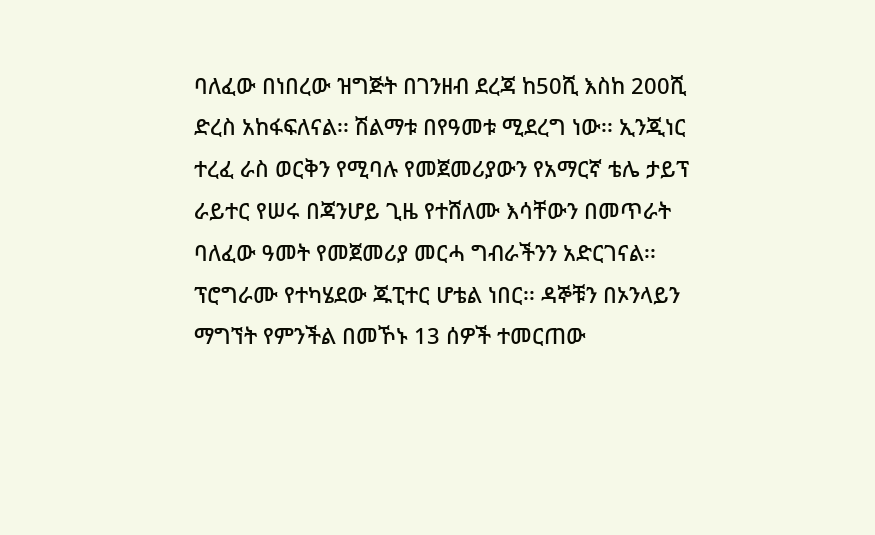ባለፈው በነበረው ዝግጅት በገንዘብ ደረጃ ከ50ሺ እስከ 200ሺ ድረስ አከፋፍለናል፡፡ ሽልማቱ በየዓመቱ ሚደረግ ነው፡፡ ኢንጂነር ተረፈ ራስ ወርቅን የሚባሉ የመጀመሪያውን የአማርኛ ቴሌ ታይፕ ራይተር የሠሩ በጃንሆይ ጊዜ የተሸለሙ እሳቸውን በመጥራት ባለፈው ዓመት የመጀመሪያ መርሓ ግብራችንን አድርገናል፡፡ ፕሮግራሙ የተካሄደው ጁፒተር ሆቴል ነበር፡፡ ዳኞቹን በኦንላይን ማግኘት የምንችል በመኾኑ 13 ሰዎች ተመርጠው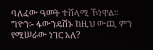ባለፈው ዓመት ተሸላሚ ኾነዋል፡፡
ግዮን፡- ፋውንዴሽኑ ከዚህ ውጪ ምን የሚሠራው ነገር አለ?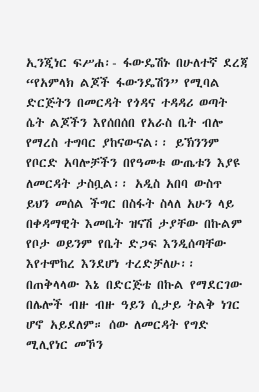ኢንጂነር ፍሥሐ፡- ፋውዴሽኑ በሁለተኛ ደረጃ “የአምላክ ልጆች ፋውንዴሽን” የሚባል ድርጅትን በመርዳት የጎዳና ተዳዳሪ ወጣት ሴት ልጆችን እየሰበሰበ የአራስ ቤት ብሎ የማረስ ተግባር ያከናውናል፡፡ ይኽንንም የቦርድ አባሎቻችን በየዓመቱ ውጤቱን እያዩ ለመርዳት ታስቧል፡፡ አዲስ አበባ ውስጥ ይህን መሰል ችግር በስፋት ስላለ አሁን ላይ በቀዳማዊት እመቤት ዝናሽ ታያቸው በኩልም የቦታ ወይንም የቤት ድጋፍ እንዲሰጣቸው እየተሞከረ እንደሆነ ተረድቻለሁ፡፡
በጠቅላላው እኔ በድርጅቴ በኩል የማደርገው በሌሎች ብዙ ብዙ ዓይን ሲታይ ትልቅ ነገር ሆኖ አይደለም። ሰው ለመርዳት የግድ ሚሊየነር መኾን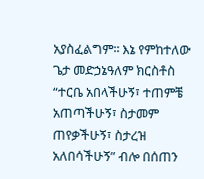አያስፈልግም፡፡ እኔ የምከተለው ጌታ መድኃኔዓለም ክርስቶስ “ተርቤ አበላችሁኝ፣ ተጠምቼ አጠጣችሁኝ፣ ስታመም ጠየቃችሁኝ፣ ስታረዝ አለበሳችሁኝ” ብሎ በሰጠን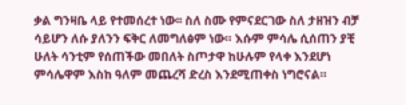ቃል ግንዛቤ ላይ የተመሰረተ ነው፡፡ ስለ ስሙ የምናደርገው ስለ ታዘዝን ብቻ ሳይሆን ለሱ ያለንን ፍቅር ለመግለፅም ነው። እሱም ምሳሌ ሲሰጠን ያቺ ሁለት ሳንቲም የሰጠችው መበለት ስጦታዋ ከሁሉም የላቀ እንደሆነ ምሳሌዋም እስከ ዓለም መጨረሻ ድረስ እንደሚጠቀስ ነግሮናል።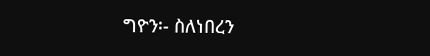ግዮን፡- ስለነበረን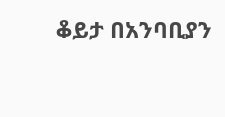ቆይታ በአንባቢያን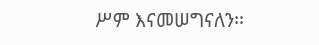ሥም እናመሠግናለን፡፡